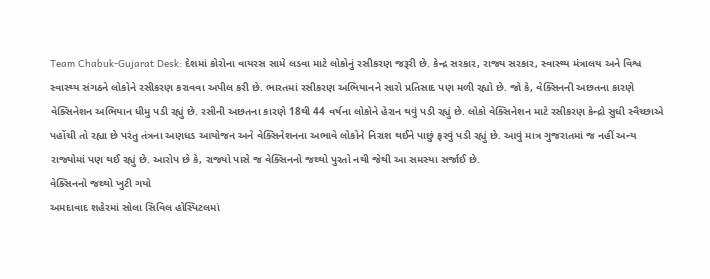Team Chabuk-Gujarat Desk: દેશમાં કોરોના વાયરસ સામે લડવા માટે લોકોનું રસીકરણ જરૂરી છે. કેન્દ્ર સરકાર, રાજ્ય સરકાર, સ્વાસ્થ્ય મંત્રાલય અને વિશ્વ સ્વાસ્થ્ય સંગઠને લોકોને રસીકરણ કરાવવા અપીલ કરી છે. ભારતમાં રસીકરણ અભિયાનને સારો પ્રતિસાદ પણ મળી રહ્યો છે. જો કે, વેક્સિનની અછતના કારણે વેક્સિનેશન અભિયાન ધીમુ પડી રહ્યું છે. રસીની અછતના કારણે 18થી 44 વર્ષના લોકોને હેરાન થવું પડી રહ્યું છે. લોકો વેક્સિનેશન માટે રસીકરણ કેન્દ્રો સુધી સ્વૈચ્છાએ પહોંચી તો રહ્યા છે પરંતુ તંત્રના અણધડ આયોજન અને વેક્સિનેશનના અભાવે લોકોને નિરાશ થઈને પાછું ફરવું પડી રહ્યું છે. આવું માત્ર ગુજરાતમાં જ નહીં અન્ય રાજ્યોમાં પણ થઈ રહ્યું છે. આરોપ છે કે, રાજ્યો પાસે જ વેક્સિનનો જથ્થો પુરતો નથી જેથી આ સમસ્યા સર્જાઈ છે.
વેક્સિનનો જથ્થો ખુટી ગયો
અમદાવાદ શહેરમાં સોલા સિવિલ હોસ્પિટલમાં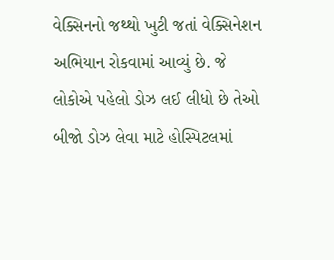વેક્સિનનો જથ્થો ખુટી જતાં વેક્સિનેશન અભિયાન રોકવામાં આવ્યું છે. જે લોકોએ પહેલો ડોઝ લઈ લીધો છે તેઓ બીજો ડોઝ લેવા માટે હોસ્પિટલમાં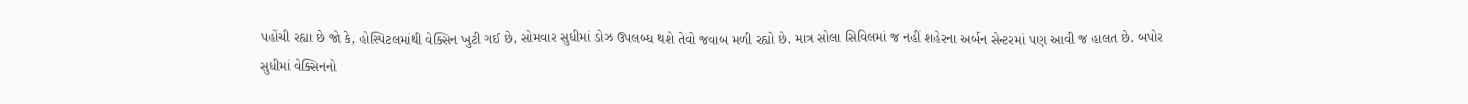પહોંચી રહ્યા છે જો કે, હોસ્પિટલમાંથી વેક્સિન ખુટી ગઈ છે, સોમવાર સુધીમાં ડોઝ ઉપલબ્ધ થશે તેવો જવાબ મળી રહ્યો છે. માત્ર સોલા સિવિલમાં જ નહીં શહેરના અર્બન સેન્ટરમાં પણ આવી જ હાલત છે. બપોર સુધીમાં વેક્સિનનો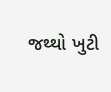જથ્થો ખુટી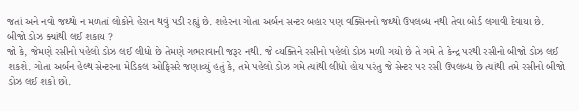જતાં અને નવો જથ્થો ન મળતાં લોકોને હેરાન થવું પડી રહ્યું છે. શહેરના ગોતા અર્બન સન્ટર બહાર પણ વક્સિનનો જથ્થો ઉપલબ્ધ નથી તેવા બોર્ડ લગાવી દેવાયા છે.
બીજો ડોઝ ક્યાંથી લઈ શકાય ?
જો કે, જેમણે રસીનો પહેલો ડોઝ લઈ લીધો છે તેમણે ગભરાવાની જરૂર નથી. જે વ્યક્તિને રસીનો પહેલો ડોઝ મળી ગયો છે તે ગમે તે કેન્દ્ર પરથી રસીનો બીજો ડોઝ લઈ શકશે. ગોતા અર્બન હેલ્થ સેન્ટરના મેડિકલ ઓફિસરે જણાવ્યું હતું કે, તમે પહેલો ડોઝ ગમે ત્યાંથી લીધો હોય પરંતુ જે સેન્ટર પર રસી ઉપલબ્ધ છે ત્યાંથી તમે રસીનો બીજો ડોઝ લઈ શકો છો.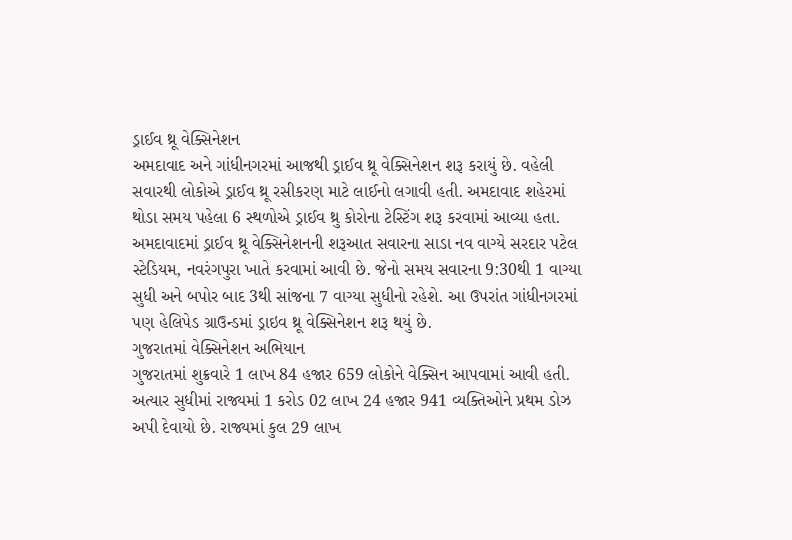ડ્રાઈવ થ્રૂ વેક્સિનેશન
અમદાવાદ અને ગાંધીનગરમાં આજથી ડ્રાઈવ થ્રૂ વેક્સિનેશન શરૂ કરાયું છે. વહેલી સવારથી લોકોએ ડ્રાઈવ થ્રૂ રસીકરણ માટે લાઈનો લગાવી હતી. અમદાવાદ શહેરમાં થોડા સમય પહેલા 6 સ્થળોએ ડ્રાઈવ થ્રુ કોરોના ટેસ્ટિંગ શરૂ કરવામાં આવ્યા હતા. અમદાવાદમાં ડ્રાઈવ થ્રૂ વેક્સિનેશનની શરૂઆત સવારના સાડા નવ વાગ્યે સરદાર પટેલ સ્ટેડિયમ, નવરંગપુરા ખાતે કરવામાં આવી છે. જેનો સમય સવારના 9:30થી 1 વાગ્યા સુધી અને બપોર બાદ 3થી સાંજના 7 વાગ્યા સુધીનો રહેશે. આ ઉપરાંત ગાંધીનગરમાં પણ હેલિપેડ ગ્રાઉન્ડમાં ડ્રાઇવ થ્રૂ વેક્સિનેશન શરૂ થયું છે.
ગુજરાતમાં વેક્સિનેશન અભિયાન
ગુજરાતમાં શુક્રવારે 1 લાખ 84 હજાર 659 લોકોને વેક્સિન આપવામાં આવી હતી. અત્યાર સુધીમાં રાજ્યમાં 1 કરોડ 02 લાખ 24 હજાર 941 વ્યક્તિઓને પ્રથમ ડોઝ અપી દેવાયો છે. રાજ્યમાં કુલ 29 લાખ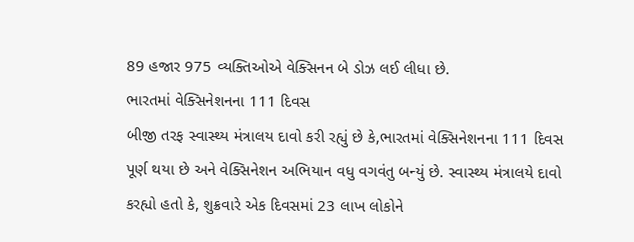89 હજાર 975 વ્યક્તિઓએ વેક્સિનન બે ડોઝ લઈ લીધા છે.
ભારતમાં વેક્સિનેશનના 111 દિવસ
બીજી તરફ સ્વાસ્થ્ય મંત્રાલય દાવો કરી રહ્યું છે કે,ભારતમાં વેક્સિનેશનના 111 દિવસ પૂર્ણ થયા છે અને વેક્સિનેશન અભિયાન વધુ વગવંતુ બન્યું છે. સ્વાસ્થ્ય મંત્રાલયે દાવો કરહ્યો હતો કે, શુક્રવારે એક દિવસમાં 23 લાખ લોકોને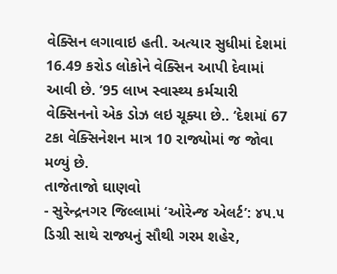વેક્સિન લગાવાઇ હતી. અત્યાર સુધીમાં દેશમાં 16.49 કરોડ લોકોને વેક્સિન આપી દેવામાં આવી છે. ’95 લાખ સ્વાસ્થ્ય કર્મચારી વેક્સિનનો એક ડોઝ લઇ ચૂક્યા છે.. ‘દેશમાં 67 ટકા વેક્સિનેશન માત્ર 10 રાજ્યોમાં જ જોવા મળ્યું છે.
તાજેતાજો ઘાણવો
- સુરેન્દ્રનગર જિલ્લામાં ‘ઓરેન્જ એલર્ટ’: ૪૫.૫ ડિગ્રી સાથે રાજ્યનું સૌથી ગરમ શહેર,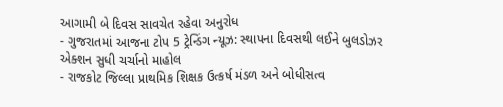આગામી બે દિવસ સાવચેત રહેવા અનુરોધ
- ગુજરાતમાં આજના ટોપ 5 ટ્રેન્ડિંગ ન્યૂઝ: સ્થાપના દિવસથી લઈને બુલડોઝર એક્શન સુધી ચર્ચાનો માહોલ
- રાજકોટ જિલ્લા પ્રાથમિક શિક્ષક ઉત્કર્ષ મંડળ અને બોધીસત્વ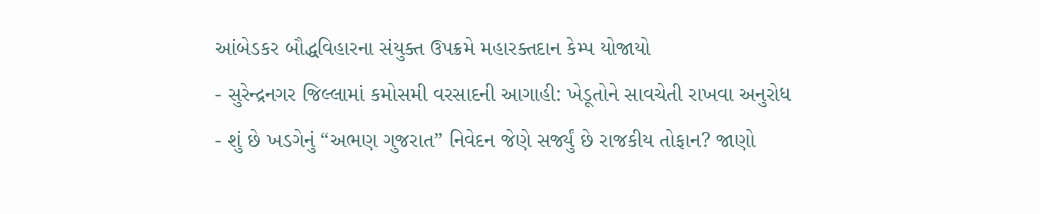આંબેડકર બૌદ્ધવિહારના સંયુક્ત ઉપક્રમે મહારક્તદાન કેમ્પ યોજાયો
- સુરેન્દ્રનગર જિલ્લામાં કમોસમી વરસાદની આગાહી: ખેડૂતોને સાવચેતી રાખવા અનુરોધ
- શું છે ખડગેનું “અભણ ગુજરાત” નિવેદન જેણે સર્જ્યું છે રાજકીય તોફાન? જાણો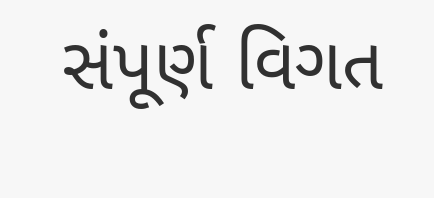સંપૂર્ણ વિગત